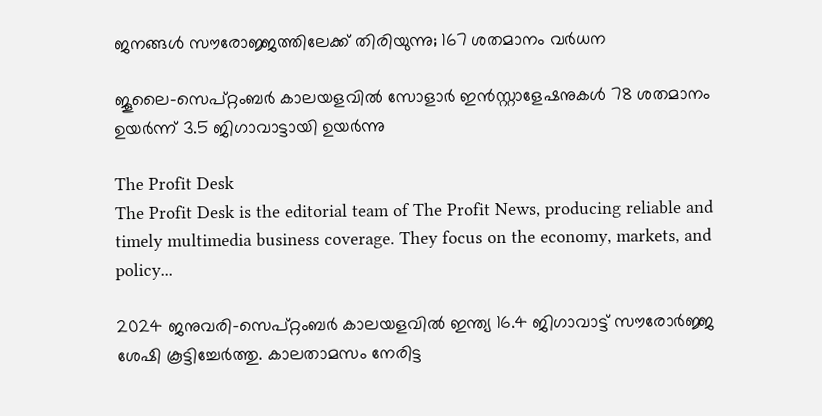ജനങ്ങള്‍ സൗരോജ്ജത്തിലേക്ക് തിരിയുന്നു; 167 ശതമാനം വര്‍ധന

ജൂലൈ-സെപ്റ്റംബര്‍ കാലയളവില്‍ സോളാര്‍ ഇന്‍സ്റ്റാളേഷനുകള്‍ 78 ശതമാനം ഉയര്‍ന്ന് 3.5 ജിഗാവാട്ടായി ഉയര്‍ന്നു

The Profit Desk
The Profit Desk is the editorial team of The Profit News, producing reliable and timely multimedia business coverage. They focus on the economy, markets, and policy...

2024 ജനുവരി-സെപ്റ്റംബര്‍ കാലയളവില്‍ ഇന്ത്യ 16.4 ജിഗാവാട്ട് സൗരോര്‍ജ്ജ ശേഷി കൂട്ടിച്ചേര്‍ത്തു. കാലതാമസം നേരിട്ട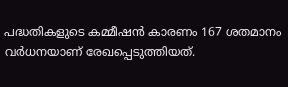പദ്ധതികളുടെ കമ്മീഷന്‍ കാരണം 167 ശതമാനം വര്‍ധനയാണ് രേഖപ്പെടുത്തിയത്.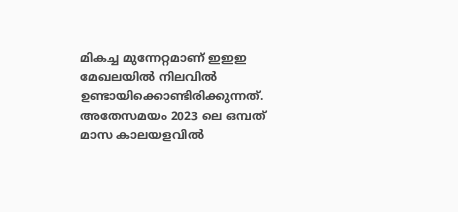മികച്ച മുന്നേറ്റമാണ് ഇഇഇ മേഖലയില്‍ നിലവില്‍ ഉണ്ടായിക്കൊണ്ടിരിക്കുന്നത്. അതേസമയം 2023 ലെ ഒമ്പത് മാസ കാലയളവില്‍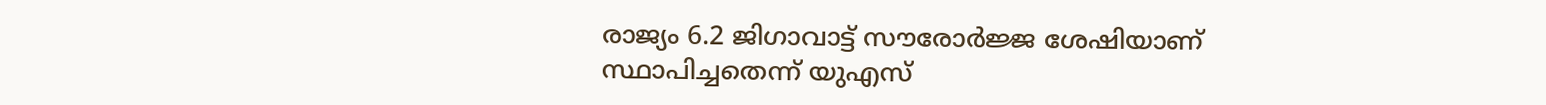രാജ്യം 6.2 ജിഗാവാട്ട് സൗരോര്‍ജ്ജ ശേഷിയാണ് സ്ഥാപിച്ചതെന്ന് യുഎസ്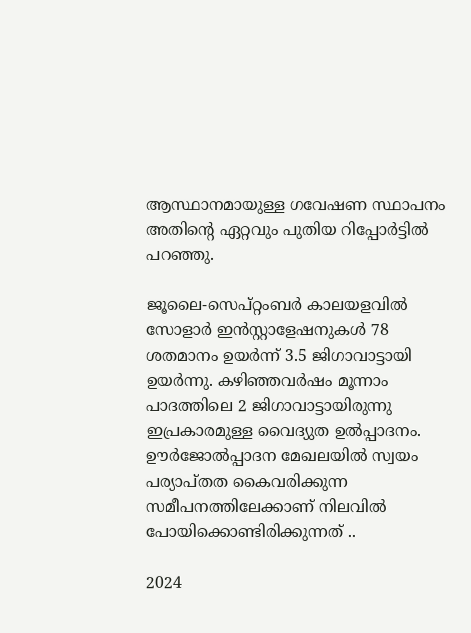ആസ്ഥാനമായുള്ള ഗവേഷണ സ്ഥാപനം അതിന്റെ ഏറ്റവും പുതിയ റിപ്പോര്‍ട്ടില്‍ പറഞ്ഞു.

ജൂലൈ-സെപ്റ്റംബര്‍ കാലയളവില്‍ സോളാര്‍ ഇന്‍സ്റ്റാളേഷനുകള്‍ 78 ശതമാനം ഉയര്‍ന്ന് 3.5 ജിഗാവാട്ടായി ഉയര്‍ന്നു. കഴിഞ്ഞവര്‍ഷം മൂന്നാം പാദത്തിലെ 2 ജിഗാവാട്ടായിരുന്നു ഇപ്രകാരമുള്ള വൈദ്യുത ഉല്‍പ്പാദനം. ഊര്‍ജോല്‍പ്പാദന മേഖലയില്‍ സ്വയം പര്യാപ്തത കൈവരിക്കുന്ന സമീപനത്തിലേക്കാണ് നിലവില്‍ പോയിക്കൊണ്ടിരിക്കുന്നത് ..

2024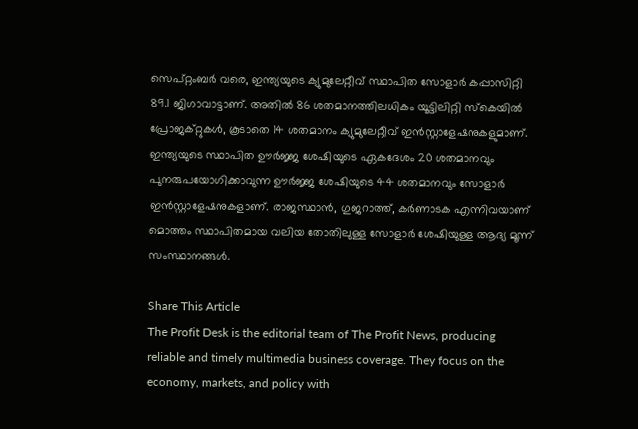സെപ്റ്റംബര്‍ വരെ, ഇന്ത്യയുടെ ക്യുമുലേറ്റീവ് സ്ഥാപിത സോളാര്‍ കപ്പാസിറ്റി 89.1 ജിഗാവാട്ടാണ്. അതില്‍ 86 ശതമാനത്തിലധികം യൂട്ടിലിറ്റി സ്‌കെയില്‍ പ്രോജക്റ്റുകള്‍, കൂടാതെ 14 ശതമാനം ക്യുമുലേറ്റീവ് ഇന്‍സ്റ്റാളേഷനുകളുമാണ്. ഇന്ത്യയുടെ സ്ഥാപിത ഊര്‍ജ്ജ ശേഷിയുടെ ഏകദേശം 20 ശതമാനവും പുനരുപയോഗിക്കാവുന്ന ഊര്‍ജ്ജ ശേഷിയുടെ 44 ശതമാനവും സോളാര്‍ ഇന്‍സ്റ്റാളേഷനുകളാണ്. രാജസ്ഥാന്‍, ഗുജറാത്ത്, കര്‍ണാടക എന്നിവയാണ് മൊത്തം സ്ഥാപിതമായ വലിയ തോതിലുള്ള സോളാര്‍ ശേഷിയുള്ള ആദ്യ മൂന്ന് സംസ്ഥാനങ്ങള്‍.

Share This Article
The Profit Desk is the editorial team of The Profit News, producing reliable and timely multimedia business coverage. They focus on the economy, markets, and policy with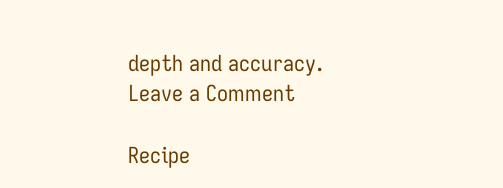depth and accuracy.
Leave a Comment

Recipe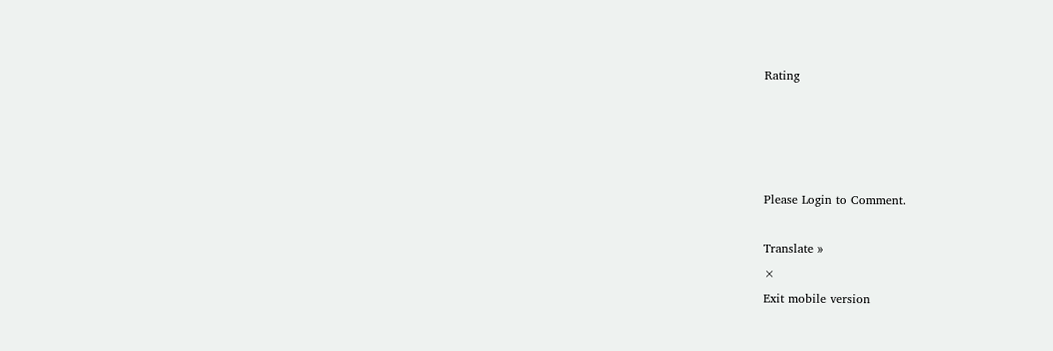Rating




Please Login to Comment.

Translate »
×
Exit mobile version